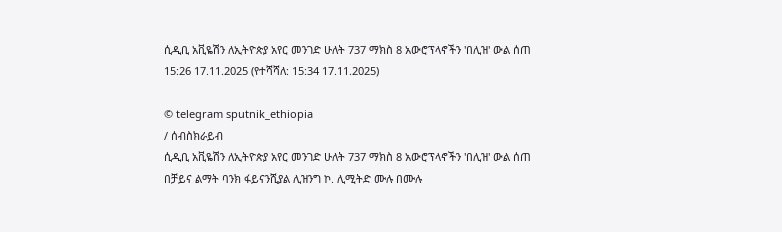ሲዲቢ አቪዬሽን ለኢትዮጵያ አየር መንገድ ሁለት 737 ማክስ 8 አውሮፕላኖችን 'በሊዝ' ውል ሰጠ
15:26 17.11.2025 (የተሻሻለ: 15:34 17.11.2025)

© telegram sputnik_ethiopia
/ ሰብስክራይብ
ሲዲቢ አቪዬሽን ለኢትዮጵያ አየር መንገድ ሁለት 737 ማክስ 8 አውሮፕላኖችን 'በሊዝ' ውል ሰጠ
በቻይና ልማት ባንክ ፋይናንሺያል ሊዝንግ ኮ. ሊሚትድ ሙሉ በሙሉ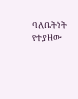ባለቤትነት የተያዘው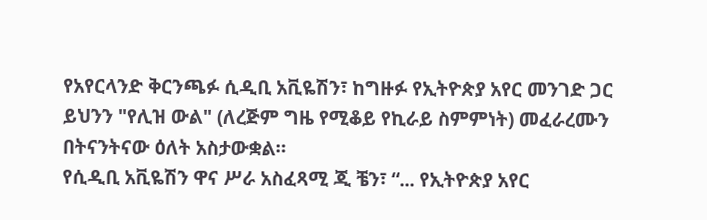የአየርላንድ ቅርንጫፉ ሲዲቢ አቪዬሽን፣ ከግዙፉ የኢትዮጵያ አየር መንገድ ጋር ይህንን "የሊዝ ውል" (ለረጅም ግዜ የሚቆይ የኪራይ ስምምነት) መፈራረሙን በትናንትናው ዕለት አስታውቋል።
የሲዲቢ አቪዬሽን ዋና ሥራ አስፈጻሚ ጂ ቼን፣ “... የኢትዮጵያ አየር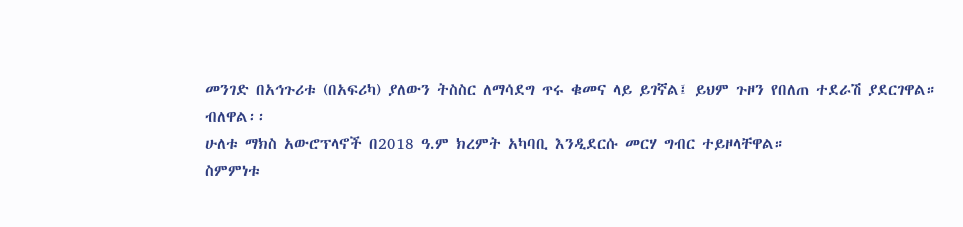መንገድ በአኅጉሪቱ (በአፍሪካ) ያለውን ትስስር ለማሳደግ ጥሩ ቁመና ላይ ይገኛል፤ ይህም ጉዞን የበለጠ ተደራሽ ያደርገዋል። ብለዋል፡፡
ሁለቱ ማክስ አውሮፕላኖች በ2018 ዓ.ም ክረምት አካባቢ እንዲደርሱ መርሃ ግብር ተይዞላቸዋል።
ስምምነቱ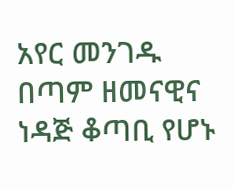አየር መንገዱ በጣም ዘመናዊና ነዳጅ ቆጣቢ የሆኑ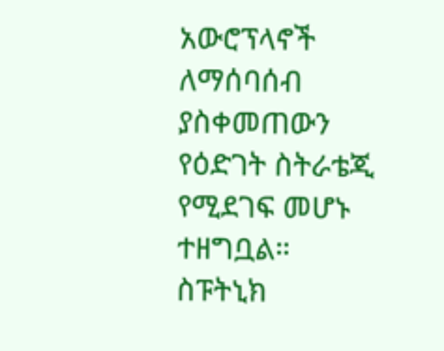አውሮፕላኖች ለማሰባሰብ ያስቀመጠውን የዕድገት ስትራቴጂ የሚደገፍ መሆኑ ተዘግቧል።
ስፑትኒክ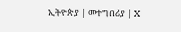ኢትዮጵያ | መተግበሪያ | X